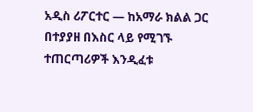አዲስ ሪፖርተር — ከአማራ ክልል ጋር በተያያዘ በእስር ላይ የሚገኙ ተጠርጣሪዎች እንዲፈቱ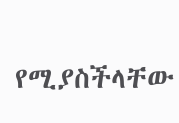የሚያስችላቸው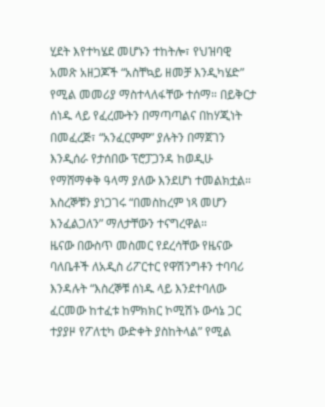ሂደት እየተካሄደ መሆኑን ተከትሎ፣ የህዝባዊ አመጽ አዘጋጆች “አስቸኳይ ዘመቻ እንዲካሄድ” የሚል መመሪያ ማስተላለፋቸው ተሰማ። በይቅርታ ሰነዱ ላይ የፈረሙትን በማጣጣልና በከሃጂነት በመፈረጅ፣ “አንፈርምም” ያሉትን በማጀገን እንዲሰራ የታሰበው ፕሮፓጋንዳ ከወዲሁ የማሸማቀቅ ዓላማ ያለው እንደሆነ ተመልክቷል። እስረኞቹን ያነጋገሩ “በመስከረም ነጻ መሆን እንፈልጋለን” ማለታቸውን ተናግረዋል።
ዜናው በውስጥ መስመር የደረሳቸው የዜናው ባለቤቶች ለአዲስ ሪፖርተር የዋሽንግቶን ተባባሪ እንዳሉት “እስረኞቹ ሰነዱ ላይ እንደተባለው ፈርመው ከተፈቱ ከምክክር ኮሚሽኑ ውሳኔ ጋር ተያያዞ የፖለቲካ ውድቀት ያስከትላል” የሚል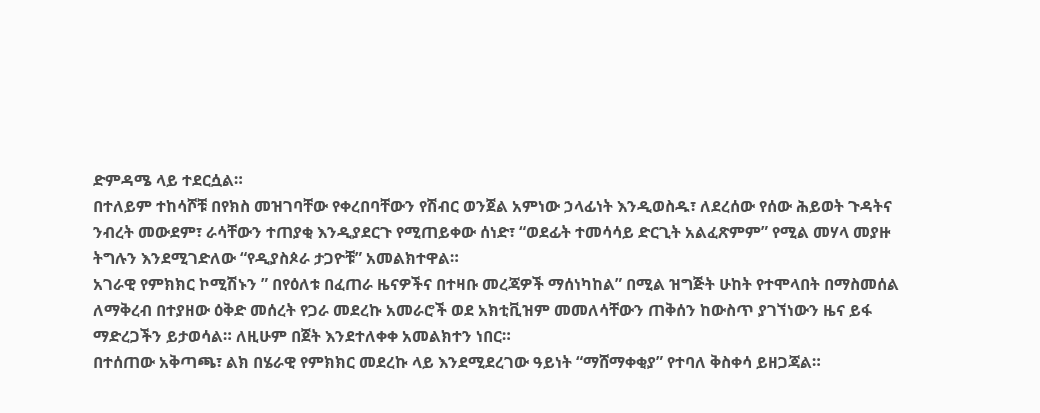ድምዳሜ ላይ ተደርሷል።
በተለይም ተከሳሾቹ በየክስ መዝገባቸው የቀረበባቸውን የሽብር ወንጀል አምነው ኃላፊነት እንዲወስዱ፣ ለደረሰው የሰው ሕይወት ጉዳትና ንብረት መውደም፣ ራሳቸውን ተጠያቂ እንዲያደርጉ የሚጠይቀው ሰነድ፣ “ወደፊት ተመሳሳይ ድርጊት አልፈጽምም” የሚል መሃላ መያዙ ትግሉን እንደሚገድለው “የዲያስጶራ ታጋዮቹ” አመልክተዋል።
አገራዊ የምክክር ኮሚሽኑን ” በየዕለቱ በፈጠራ ዜናዎችና በተዛቡ መረጃዎች ማሰነካከል” በሚል ዝግጅት ሁከት የተሞላበት በማስመሰል ለማቅረብ በተያዘው ዕቅድ መሰረት የጋራ መደረኩ አመራሮች ወደ አክቲቪዝም መመለሳቸውን ጠቅሰን ከውስጥ ያገኘነውን ዜና ይፋ ማድረጋችን ይታወሳል። ለዚሁም በጀት እንደተለቀቀ አመልክተን ነበር።
በተሰጠው አቅጣጫ፣ ልክ በሄራዊ የምክክር መደረኩ ላይ እንደሚደረገው ዓይነት “ማሸማቀቂያ” የተባለ ቅስቀሳ ይዘጋጃል።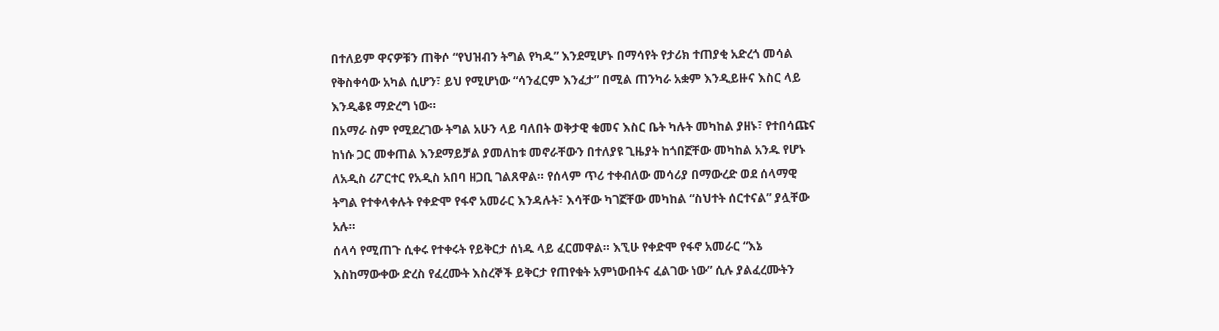በተለይም ዋናዎቹን ጠቅሶ “የህዝብን ትግል የካዱ” እንደሚሆኑ በማሳየት የታሪክ ተጠያቂ አድረጎ መሳል የቅስቀሳው አካል ሲሆን፣ ይህ የሚሆነው “ሳንፈርም እንፈታ” በሚል ጠንካራ አቋም እንዲይዙና እስር ላይ እንዲቆዩ ማድረግ ነው።
በአማራ ስም የሚደረገው ትግል አሁን ላይ ባለበት ወቅታዊ ቁመና እስር ቤት ካሉት መካከል ያዘኑ፣ የተበሳጩና ከነሱ ጋር መቀጠል እንደማይቻል ያመለከቱ መኖራቸውን በተለያዩ ጊዜያት ከጎበኟቸው መካከል አንዱ የሆኑ ለአዲስ ሪፖርተር የአዲስ አበባ ዘጋቢ ገልጸዋል። የሰላም ጥሪ ተቀብለው መሳሪያ በማውረድ ወደ ሰላማዊ ትግል የተቀላቀሉት የቀድሞ የፋኖ አመራር እንዳሉት፣ እሳቸው ካገኟቸው መካከል “ስህተት ሰርተናል” ያሏቸው አሉ።
ሰላሳ የሚጠጉ ሲቀሩ የተቀሩት የይቅርታ ሰነዱ ላይ ፈርመዋል። እኚሁ የቀድሞ የፋኖ አመራር “እኔ እስከማውቀው ድረስ የፈረሙት እስረኞች ይቅርታ የጠየቁት አምነውበትና ፈልገው ነው” ሲሉ ያልፈረሙትን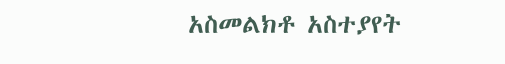አስመልክቶ አስተያየት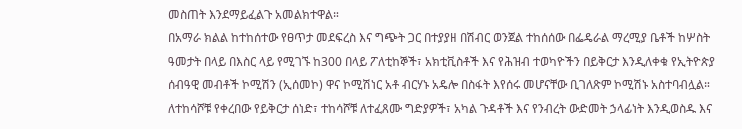መስጠት እንደማይፈልጉ አመልክተዋል።
በአማራ ክልል ከተከሰተው የፀጥታ መደፍረስ እና ግጭት ጋር በተያያዘ በሽብር ወንጀል ተከሰሰው በፌዴራል ማረሚያ ቤቶች ከሦስት ዓመታት በላይ በእስር ላይ የሚገኙ ከ300 በላይ ፖለቲከኞች፣ አክቲቪስቶች እና የሕዝብ ተወካዮችን በይቅርታ እንዲለቀቁ የኢትዮጵያ ሰብዓዊ መብቶች ኮሚሽን (ኢሰመኮ) ዋና ኮሚሽነር አቶ ብርሃኑ አዴሎ በስፋት እየሰሩ መሆናቸው ቢገለጽም ኮሚሽኑ አስተባብሏል።
ለተከሳሾቹ የቀረበው የይቅርታ ሰነድ፣ ተከሳሾቹ ለተፈጸሙ ግድያዎች፣ አካል ጉዳቶች እና የንብረት ውድመት ኃላፊነት እንዲወስዱ እና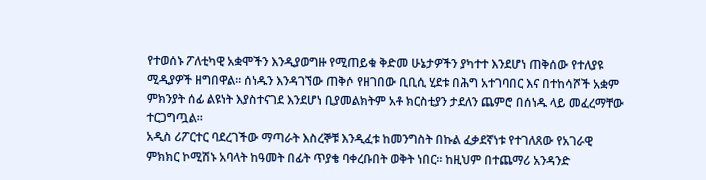የተወሰኑ ፖለቲካዊ አቋሞችን እንዲያወግዙ የሚጠይቁ ቅድመ ሁኔታዎችን ያካተተ እንደሆነ ጠቅሰው የተለያዩ ሚዲያዎች ዘግበዋል። ሰነዱን እንዳገኘው ጠቅሶ የዘገበው ቢቢሲ ሂደቱ በሕግ አተገባበር እና በተከሳሾች አቋም ምክንያት ሰፊ ልዩነት እያስተናገደ እንደሆነ ቢያመልክትም አቶ ክርስቲያን ታደለን ጨምሮ በሰነዱ ላይ መፈረማቸው ተርጋግጧል።
አዲስ ሪፖርተር ባደረገችው ማጣራት እስረኞቹ እንዲፈቱ ከመንግስት በኩል ፈቃደኛነቱ የተገለጸው የአገራዊ ምክክር ኮሚሽኑ አባላት ከዓመት በፊት ጥያቄ ባቀረቡበት ወቅት ነበር። ከዚህም በተጨማሪ አንዳንድ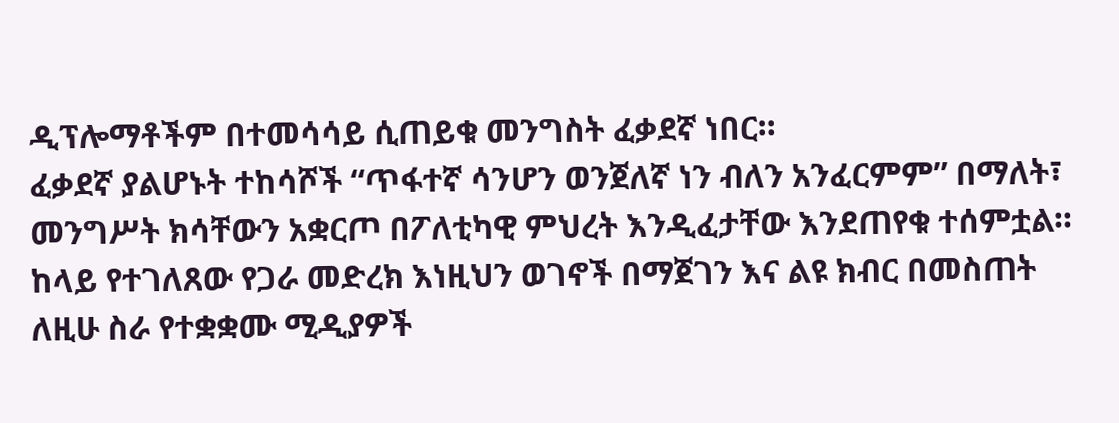ዲፕሎማቶችም በተመሳሳይ ሲጠይቁ መንግስት ፈቃደኛ ነበር።
ፈቃደኛ ያልሆኑት ተከሳሾች “ጥፋተኛ ሳንሆን ወንጀለኛ ነን ብለን አንፈርምም” በማለት፣ መንግሥት ክሳቸውን አቋርጦ በፖለቲካዊ ምህረት እንዲፈታቸው እንደጠየቁ ተሰምቷል። ከላይ የተገለጸው የጋራ መድረክ እነዚህን ወገኖች በማጀገን እና ልዩ ክብር በመስጠት ለዚሁ ስራ የተቋቋሙ ሚዲያዎች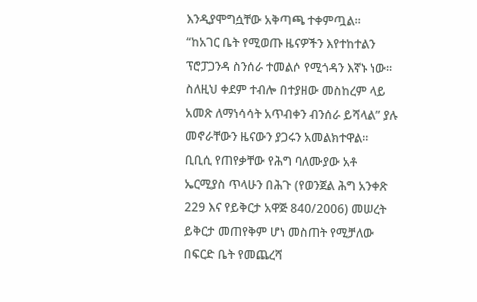እንዲያሞግሷቸው አቅጣጫ ተቀምጧል።
“ከአገር ቤት የሚወጡ ዜናዎችን እየተከተልን ፕሮፓጋንዳ ስንሰራ ተመልሶ የሚጎዳን እኛኑ ነው። ስለዚህ ቀደም ተብሎ በተያዘው መስከረም ላይ አመጽ ለማነሳሳት አጥብቀን ብንሰራ ይሻላል” ያሉ መኖራቸውን ዜናውን ያጋሩን አመልክተዋል።
ቢቢሲ የጠየቃቸው የሕግ ባለሙያው አቶ ኤርሚያስ ጥላሁን በሕጉ (የወንጀል ሕግ አንቀጽ 229 እና የይቅርታ አዋጅ 840/2006) መሠረት ይቅርታ መጠየቅም ሆነ መስጠት የሚቻለው በፍርድ ቤት የመጨረሻ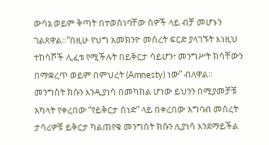ውሳኔ ወይም ቅጣት በተወሰነባቸው ሰዎች ላይ ብቻ መሆኑን ገልጸዋል።”በዚሁ የህግ አመክንዮ መሰረት ፍርድ ያላገኙት እነዚህ ተከሳሾች ሊፈቱ የሚችሉት በይቅርታ ሳይሆን፣ መንግሥት ክሳቸውን በማቋረጥ ወይም በምህረት (Amnesty) ነው” ብለዋል።
መንግስት ክሱን እንዲያነሳ በመካከል ሆነው ይህንን በሚያመቻቹ አካላት የቀረበው “የይቅርታ ሰነድ” ላይ በቀረበው አግባብ መሰረት ታሳሪዎቹ ይቅርታ ካልጠየቁ መንግስት ክሱን ሊያነሳ እንደማይችል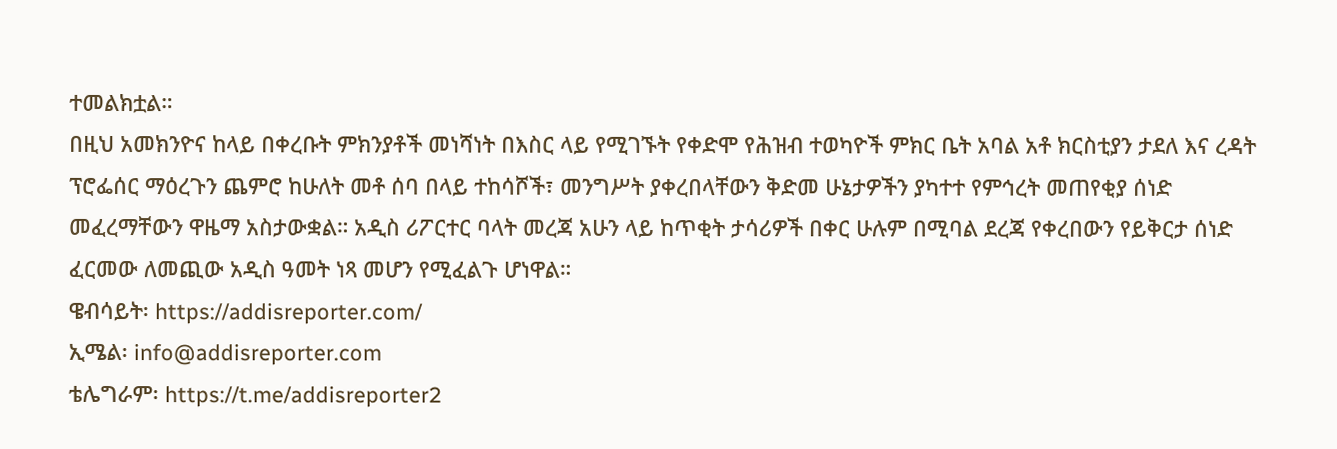ተመልክቷል።
በዚህ አመክንዮና ከላይ በቀረቡት ምክንያቶች መነሻነት በእስር ላይ የሚገኙት የቀድሞ የሕዝብ ተወካዮች ምክር ቤት አባል አቶ ክርስቲያን ታደለ እና ረዳት ፕሮፌሰር ማዕረጉን ጨምሮ ከሁለት መቶ ሰባ በላይ ተከሳሾች፣ መንግሥት ያቀረበላቸውን ቅድመ ሁኔታዎችን ያካተተ የምኅረት መጠየቂያ ሰነድ መፈረማቸውን ዋዜማ አስታውቋል። አዲስ ሪፖርተር ባላት መረጃ አሁን ላይ ከጥቂት ታሳሪዎች በቀር ሁሉም በሚባል ደረጃ የቀረበውን የይቅርታ ሰነድ ፈርመው ለመጪው አዲስ ዓመት ነጻ መሆን የሚፈልጉ ሆነዋል።
ዌብሳይት፡ https://addisreporter.com/
ኢሜል፡ info@addisreporter.com
ቴሌግራም፡ https://t.me/addisreporter2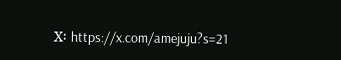X፡ https://x.com/amejuju?s=21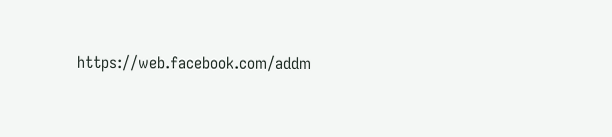https://web.facebook.com/addm